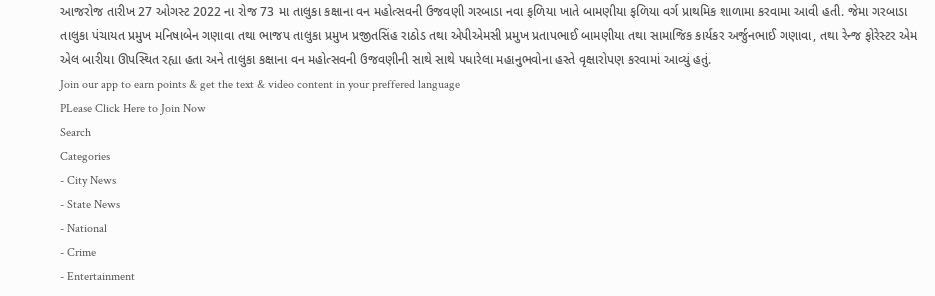આજરોજ તારીખ 27 ઓગસ્ટ 2022 ના રોજ 73 મા તાલુકા કક્ષાના વન મહોત્સવની ઉજવણી ગરબાડા નવા ફળિયા ખાતે બામણીયા ફળિયા વર્ગ પ્રાથમિક શાળામા કરવામા આવી હતી. જેમા ગરબાડા તાલુકા પંચાયત પ્રમુખ મનિષાબેન ગણાવા તથા ભાજપ તાલુકા પ્રમુખ પ્રજીતસિંહ રાઠોડ તથા એપીએમસી પ્રમુખ પ્રતાપભાઈ બામણીયા તથા સામાજિક કાર્યકર અર્જુનભાઈ ગણાવા, તથા રેન્જ ફોરેસ્ટર એમ એલ બારીયા ઊપસ્થિત રહ્યા હતા અને તાલુકા કક્ષાના વન મહોત્સવની ઉજવણીની સાથે સાથે પધારેલા મહાનુભવોના હસ્તે વૃક્ષારોપણ કરવામાં આવ્યું હતું.
Join our app to earn points & get the text & video content in your preffered language
PLease Click Here to Join Now
Search
Categories
- City News
- State News
- National
- Crime
- Entertainment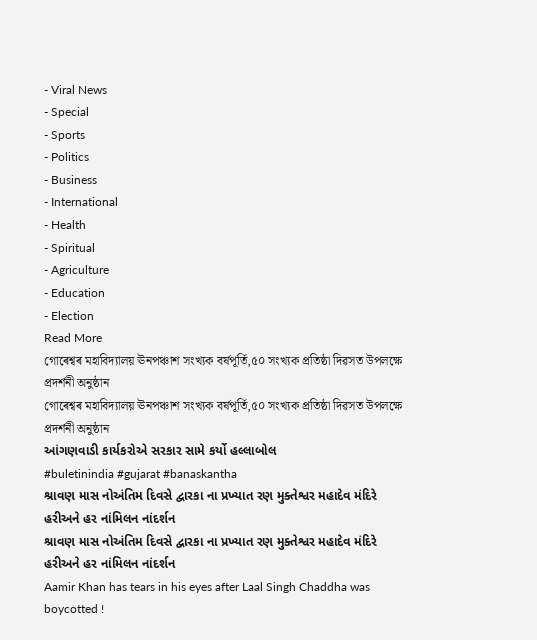- Viral News
- Special
- Sports
- Politics
- Business
- International
- Health
- Spiritual
- Agriculture
- Education
- Election
Read More
গোৰেশ্বৰ মহাবিদ্যালয় ঊনপঞ্চাশ সংখ্যক বৰ্ষপূৰ্তি,৫০ সংখ্যক প্ৰতিষ্ঠা দিৱসত উপলক্ষে প্ৰদৰ্শনী অনুষ্ঠান
গোৰেশ্বৰ মহাবিদ্যালয় ঊনপঞ্চাশ সংখ্যক বৰ্ষপূৰ্তি,৫০ সংখ্যক প্ৰতিষ্ঠা দিৱসত উপলক্ষে প্ৰদৰ্শনী অনুষ্ঠান
આંગણવાડી કાર્યકરોએ સરકાર સામે કર્યો હલ્લાબોલ
#buletinindia #gujarat #banaskantha
શ્રાવણ માસ નોઅંતિમ દિવસે દ્વારકા ના પ્રખ્યાત રણ મુક્તેશ્વર મહાદેવ મંદિરે હરીઅને હર નાંમિલન નાંદર્શન
શ્રાવણ માસ નોઅંતિમ દિવસે દ્વારકા ના પ્રખ્યાત રણ મુક્તેશ્વર મહાદેવ મંદિરે હરીઅને હર નાંમિલન નાંદર્શન
Aamir Khan has tears in his eyes after Laal Singh Chaddha was boycotted !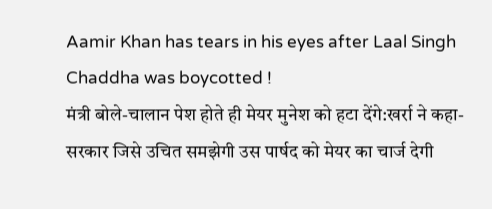Aamir Khan has tears in his eyes after Laal Singh Chaddha was boycotted !
मंत्री बोले-चालान पेश होते ही मेयर मुनेश को हटा देंगे:खर्रा ने कहा-सरकार जिसे उचित समझेगी उस पार्षद को मेयर का चार्ज देगी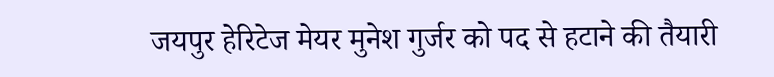जयपुर हेरिटेज मेयर मुनेश गुर्जर को पद से हटाने की तैयारी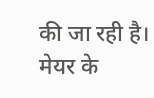की जा रही है। मेयर के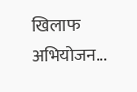खिलाफ अभियोजन...